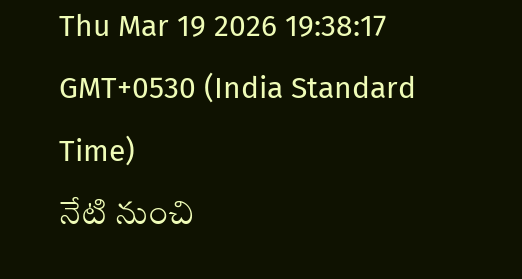Thu Mar 19 2026 19:38:17 GMT+0530 (India Standard Time)
నేటి నుంచి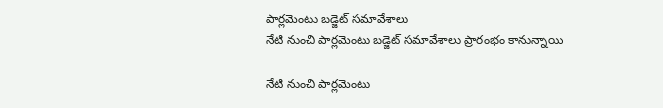పార్లమెంటు బడ్జెట్ సమావేశాలు
నేటి నుంచి పార్లమెంటు బడ్జెట్ సమావేశాలు ప్రారంభం కానున్నాయి

నేటి నుంచి పార్లమెంటు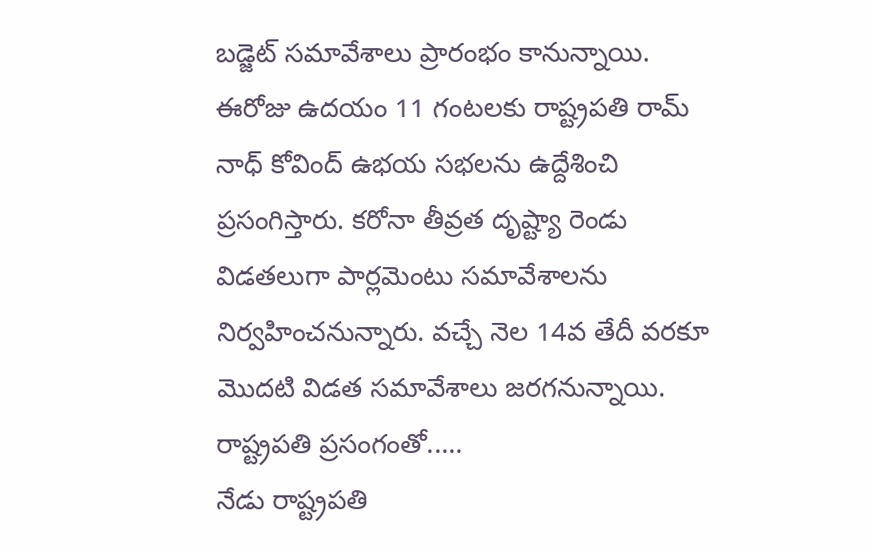బడ్జెట్ సమావేశాలు ప్రారంభం కానున్నాయి. ఈరోజు ఉదయం 11 గంటలకు రాష్ట్రపతి రామ్ నాధ్ కోవింద్ ఉభయ సభలను ఉద్దేశించి ప్రసంగిస్తారు. కరోనా తీవ్రత దృష్ట్యా రెండు విడతలుగా పార్లమెంటు సమావేశాలను నిర్వహించనున్నారు. వచ్చే నెల 14వ తేదీ వరకూ మొదటి విడత సమావేశాలు జరగనున్నాయి.
రాష్ట్రపతి ప్రసంగంతో.....
నేడు రాష్ట్రపతి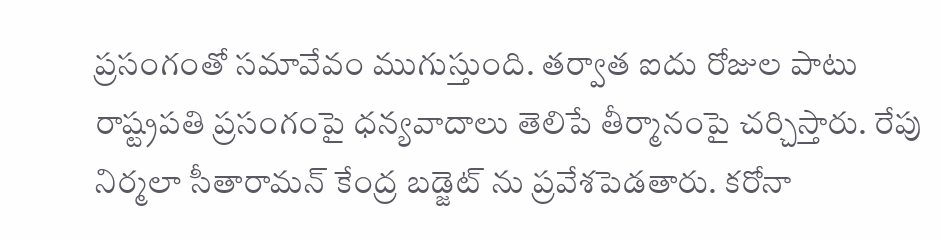ప్రసంగంతో సమావేవం ముగుస్తుంది. తర్వాత ఐదు రోజుల పాటు రాష్ట్రపతి ప్రసంగంపై ధన్యవాదాలు తెలిపే తీర్మానంపై చర్చిస్తారు. రేపు నిర్మలా సీతారామన్ కేంద్ర బడ్జెట్ ను ప్రవేశపెడతారు. కరోనా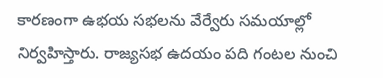కారణంగా ఉభయ సభలను వేర్వేరు సమయాల్లో నిర్వహిస్తారు. రాజ్యసభ ఉదయం పది గంటల నుంచి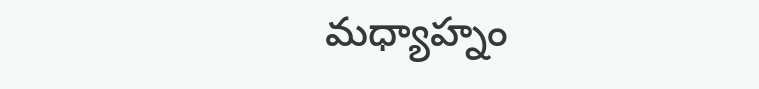మధ్యాహ్నం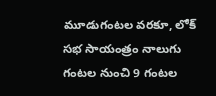మూడుగంటల వరకూ, లోక్ సభ సాయంత్రం నాలుగు గంటల నుంచి 9 గంటల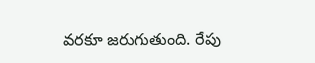వరకూ జరుగుతుంది. రేపు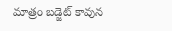మాత్రం బడ్జెట్ కావున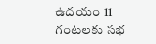ఉదయం 11 గంటలకు సభ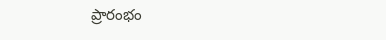ప్రారంభం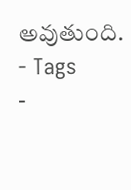అవుతుంది.
- Tags
-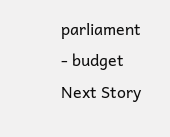parliament
- budget
Next Story